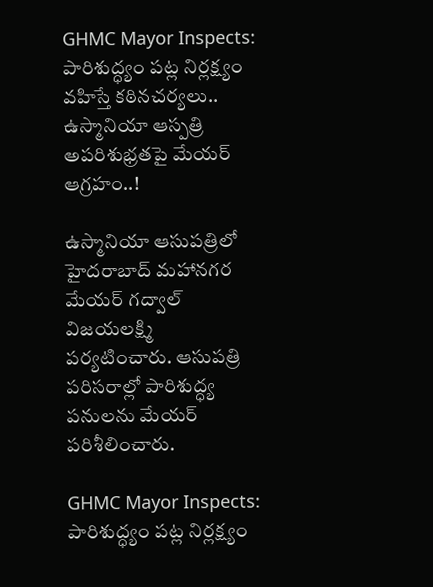GHMC Mayor Inspects: పారిశుద్ధ్యం ప‌ట్ల నిర్లక్ష్యం వ‌హిస్తే క‌ఠినచ‌ర్యలు.. ఉస్మానియా ఆస్పత్రి అపరిశుభ్రతపై మేయ‌ర్ ఆగ్రహం..!

ఉస్మానియా ఆసుపత్రిలో హైదరాబాద్ మహానగర మేయర్ గద్వాల్ విజయలక్ష్మి పర్యటించారు. ఆసుపత్రి ప‌రిస‌రాల్లో పారిశుద్ధ్య పనులను మేయర్ ప‌రిశీలించారు.

GHMC Mayor Inspects: పారిశుద్ధ్యం ప‌ట్ల నిర్లక్ష్యం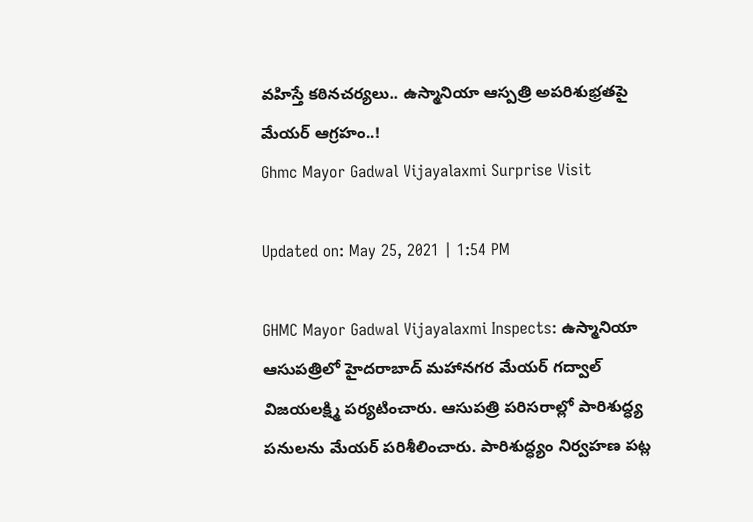వ‌హిస్తే క‌ఠినచ‌ర్యలు.. ఉస్మానియా ఆస్పత్రి అపరిశుభ్రతపై మేయ‌ర్ ఆగ్రహం..!
Ghmc Mayor Gadwal Vijayalaxmi Surprise Visit

Updated on: May 25, 2021 | 1:54 PM

GHMC Mayor Gadwal Vijayalaxmi Inspects: ఉస్మానియా ఆసుపత్రిలో హైదరాబాద్ మహానగర మేయర్ గద్వాల్ విజయలక్ష్మి పర్యటించారు. ఆసుపత్రి ప‌రిస‌రాల్లో పారిశుద్ధ్య పనులను మేయర్ ప‌రిశీలించారు. పారిశుద్ధ్యం నిర్వహ‌ణ ప‌ట్ల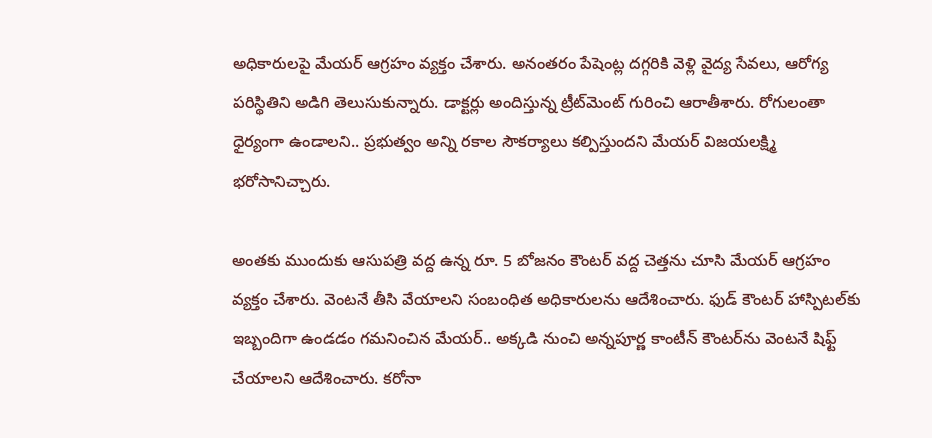అధికారుల‌పై మేయ‌ర్ ఆగ్రహం వ్యక్తం చేశారు. అనంతరం పేషెంట్ల దగ్గరికి వెళ్లి వైద్య సేవలు, ఆరోగ్య పరిస్థితిని అడిగి తెలుసుకున్నారు. డాక్టర్లు అందిస్తున్న ట్రీట్‌మెంట్‌ గురించి ఆరాతీశారు. రోగులంతా ధైర్యంగా ఉండాలని.. ప్రభుత్వం అన్ని రకాల సౌకర్యాలు కల్పిస్తుందని మేయర్ విజయలక్ష్మి భరోసానిచ్చారు.

అంతకు ముందుకు ఆసుపత్రి వద్ద ఉన్న రూ. 5 బోజనం కౌంటర్ వద్ద చెత్తను చూసి మేయర్ ఆగ్రహం వ్యక్తం చేశారు. వెంటనే తీసి వేయాలని సంబంధిత అధికారులను ఆదేశించారు. ఫుడ్ కౌంటర్ హాస్పిటల్‌కు ఇబ్బందిగా ఉండడం గమనించిన మేయర్.. అక్కడి నుంచి అన్నపూర్ణ కాంటీన్ కౌంటర్‌ను వెంటనే షిఫ్ట్ చేయాలని ఆదేశించారు. క‌రోనా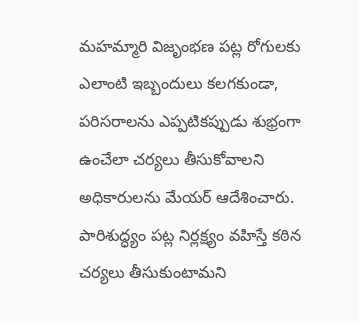మ‌హ‌మ్మారి విజృంభ‌ణ ప‌ట్ల రోగుల‌కు ఎలాంటి ఇబ్బందులు క‌ల‌గ‌కుండా, ప‌రిస‌రాల‌ను ఎప్పటిక‌ప్పుడు శుభ్రంగా ఉంచేలా చ‌ర్యలు తీసుకోవాల‌ని అధికారుల‌ను మేయ‌ర్ ఆదేశించారు. పారిశుద్ధ్యం ప‌ట్ల నిర్లక్ష్యం వ‌హిస్తే క‌ఠిన చ‌ర్యలు తీసుకుంటామ‌ని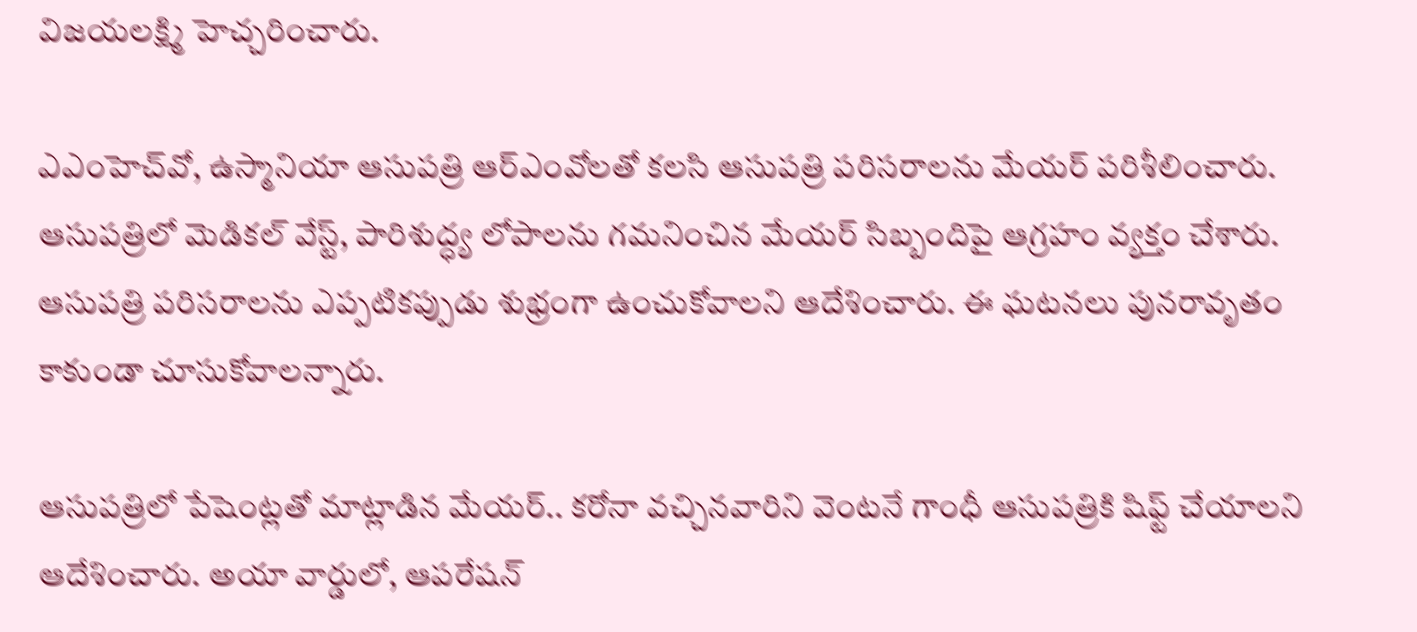విజ‌య‌ల‌క్ష్మి హెచ్చరించారు.

ఎఎంహెచ్‌వో, ఉస్మానియా ఆసుపత్రి ఆర్‌ఎంవోలతో కలసి ఆసుపత్రి పరిసరాలను మేయర్ పరిశీలించారు. ఆసుపత్రిలో మెడికల్ వేస్ట్, పారిశుద్ధ్య లోపాలను గమనించిన మేయర్ సిబ్బందిపై ఆగ్రహం వ్యక్తం చేశారు. ఆసుపత్రి పరిసరాలను ఎప్పటికప్పుడు శుభ్రంగా ఉంచుకోవాలని ఆదేశించారు. ఈ ఘటనలు పునరావృతం కాకుండా చూసుకోవాలన్నారు.

ఆసుపత్రిలో పేషెంట్లతో మాట్లాడిన మేయర్.. కరోనా వచ్చినవారిని వెంటనే గాంధీ ఆసుపత్రికి షిఫ్ట్ చేయాలని ఆదేశించారు. అయా వార్డులో, ఆపరేషన్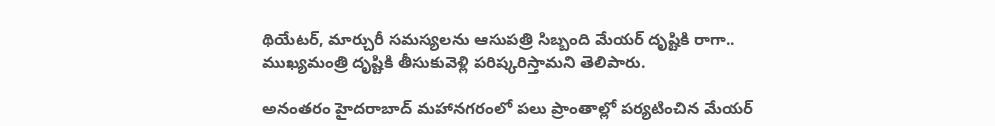థియేటర్, మార్చురీ సమస్యలను ఆసుపత్రి సిబ్బంది మేయర్ దృష్టికి రాగా.. ముఖ్యమంత్రి దృష్టికి తీసుకువెళ్లి పరిష్కరిస్తామని తెలిపారు.

అనంతరం హైదరాబాద్ మహానగరంలో పలు ప్రాంతాల్లో పర్యటించిన మేయర్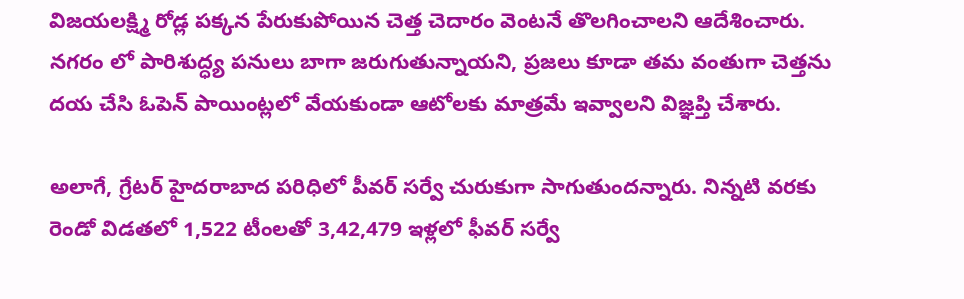విజయలక్ష్మి రోడ్ల పక్కన పేరుకుపోయిన చెత్త చెదారం వెంటనే తొలగించాలని ఆదేశించారు. నగరం లో పారిశుద్ధ్య పనులు బాగా జరుగుతున్నాయని, ప్రజలు కూడా తమ వంతుగా చెత్తను దయ చేసి ఓపెన్ పాయింట్లలో వేయకుండా ఆటోలకు మాత్రమే ఇవ్వాలని విజ్ఞప్తి చేశారు.

అలాగే, గ్రేటర్ హైదరాబాద పరిధిలో పీవర్ సర్వే చురుకుగా సాగుతుందన్నారు. నిన్నటి వరకు రెండో విడతలో 1,522 టీంలతో 3,42,479 ఇళ్లలో ఫీవర్ సర్వే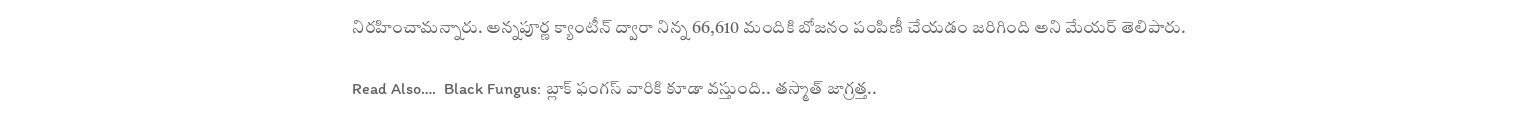నిరహించామన్నారు. అన్నపూర్ణ క్యాంటీన్ ద్వారా నిన్న 66,610 మందికి బోజనం పంపిణీ చేయడం జరిగింది అని మేయర్ తెలిపారు.

Read Also….  Black Fungus: బ్లాక్‌ ఫంగస్‌ వారికి కూడా వస్తుంది.. తస్మాత్‌ జాగ్రత్త..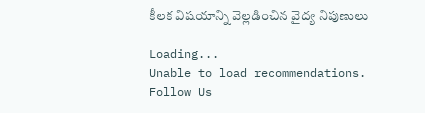కీలక విషయాన్ని వెల్లడించిన వైద్య నిపుణులు

Loading...
Unable to load recommendations.
Follow Us